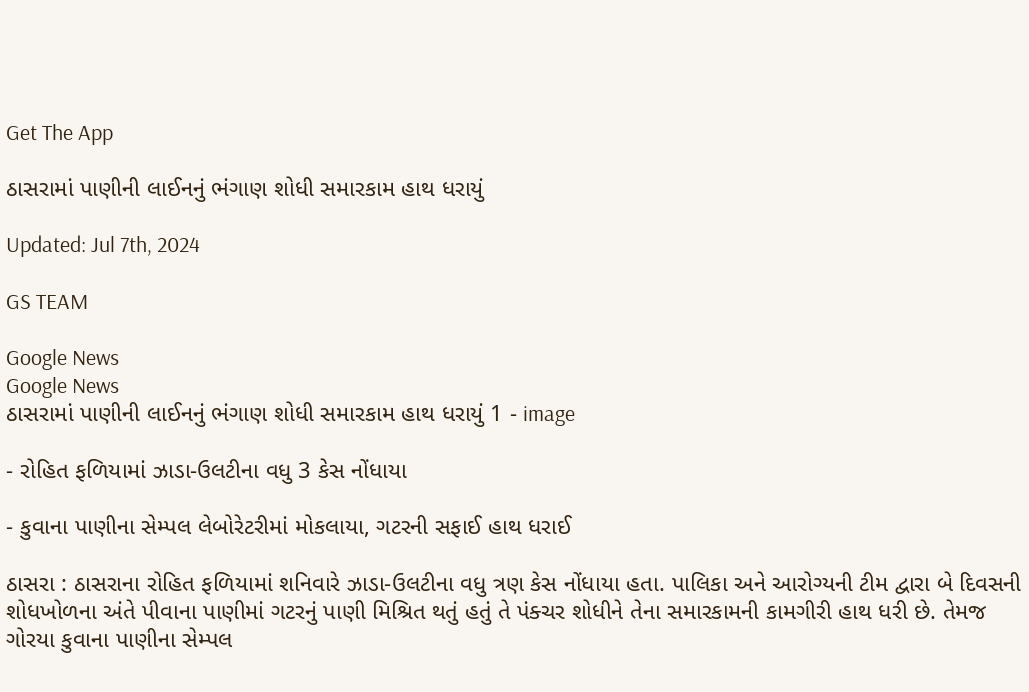Get The App

ઠાસરામાં પાણીની લાઈનનું ભંગાણ શોધી સમારકામ હાથ ધરાયું

Updated: Jul 7th, 2024

GS TEAM

Google News
Google News
ઠાસરામાં પાણીની લાઈનનું ભંગાણ શોધી સમારકામ હાથ ધરાયું 1 - image

- રોહિત ફળિયામાં ઝાડા-ઉલટીના વધુ 3 કેસ નોંધાયા

- કુવાના પાણીના સેમ્પલ લેબોરેટરીમાં મોકલાયા, ગટરની સફાઈ હાથ ધરાઈ

ઠાસરા : ઠાસરાના રોહિત ફળિયામાં શનિવારે ઝાડા-ઉલટીના વધુ ત્રણ કેસ નોંધાયા હતા. પાલિકા અને આરોગ્યની ટીમ દ્વારા બે દિવસની શોધખોળના અંતે પીવાના પાણીમાં ગટરનું પાણી મિશ્રિત થતું હતું તે પંક્ચર શોધીને તેના સમારકામની કામગીરી હાથ ધરી છે. તેમજ ગોરયા કુવાના પાણીના સેમ્પલ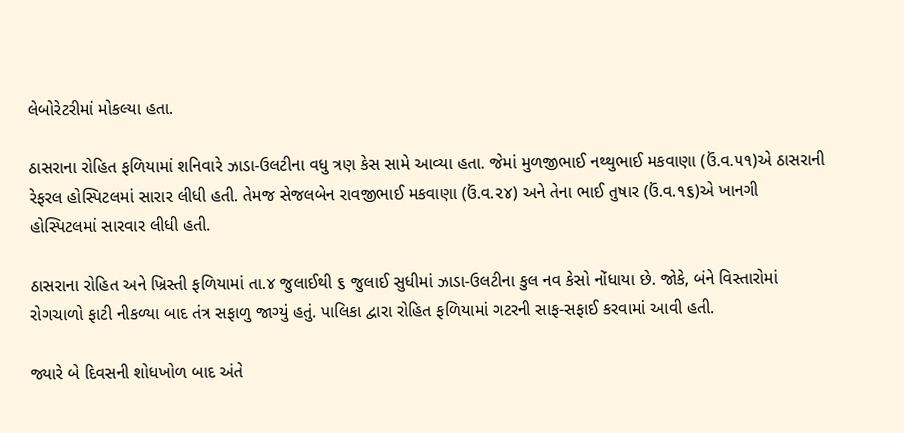લેબોરેટરીમાં મોકલ્યા હતા.

ઠાસરાના રોહિત ફળિયામાં શનિવારે ઝાડા-ઉલટીના વધુ ત્રણ કેસ સામે આવ્યા હતા. જેમાં મુળજીભાઈ નથ્થુભાઈ મકવાણા (ઉં.વ.૫૧)એ ઠાસરાની રેફરલ હોસ્પિટલમાં સારાર લીધી હતી. તેમજ સેજલબેન રાવજીભાઈ મકવાણા (ઉં.વ.૨૪) અને તેના ભાઈ તુષાર (ઉં.વ.૧૬)એ ખાનગી હોસ્પિટલમાં સારવાર લીધી હતી.

ઠાસરાના રોહિત અને ખ્રિસ્તી ફળિયામાં તા.૪ જુલાઈથી ૬ જુલાઈ સુધીમાં ઝાડા-ઉલટીના કુલ નવ કેસો નોંધાયા છે. જોકે, બંને વિસ્તારોમાં રોગચાળો ફાટી નીકળ્યા બાદ તંત્ર સફાળુ જાગ્યું હતું. પાલિકા દ્વારા રોહિત ફળિયામાં ગટરની સાફ-સફાઈ કરવામાં આવી હતી.

જ્યારે બે દિવસની શોધખોળ બાદ અંતે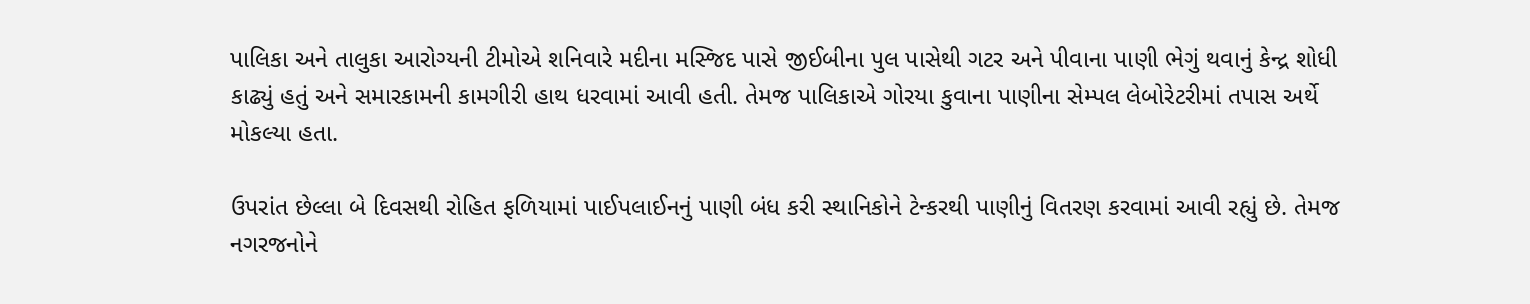પાલિકા અને તાલુકા આરોગ્યની ટીમોએ શનિવારે મદીના મસ્જિદ પાસે જીઈબીના પુલ પાસેથી ગટર અને પીવાના પાણી ભેગું થવાનું કેન્દ્ર શોધી કાઢ્યું હતું અને સમારકામની કામગીરી હાથ ધરવામાં આવી હતી. તેમજ પાલિકાએ ગોરયા કુવાના પાણીના સેમ્પલ લેબોરેટરીમાં તપાસ અર્થે મોકલ્યા હતા.

ઉપરાંત છેલ્લા બે દિવસથી રોહિત ફળિયામાં પાઈપલાઈનનું પાણી બંધ કરી સ્થાનિકોને ટેન્કરથી પાણીનું વિતરણ કરવામાં આવી રહ્યું છે. તેમજ નગરજનોને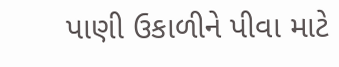પાણી ઉકાળીને પીવા માટે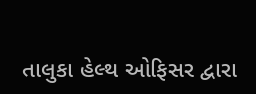તાલુકા હેલ્થ ઓફિસર દ્વારા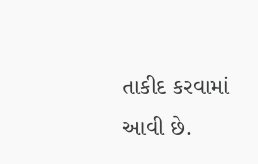તાકીદ કરવામાં આવી છે.